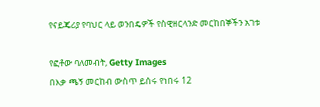የናይጄሪያ የባህር ላይ ወንበዴዎች የስዊዘርላንድ መርከበኞችን አገቱ

የፎቶው ባለመብት, Getty Images
በእቃ ጫኝ መርከብ ውስጥ ይሰሩ የነበሩ 12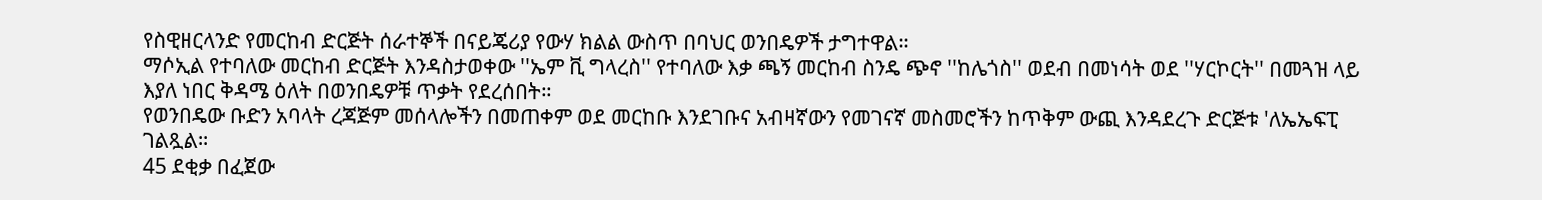የስዊዘርላንድ የመርከብ ድርጅት ሰራተኞች በናይጄሪያ የውሃ ክልል ውስጥ በባህር ወንበዴዎች ታግተዋል።
ማሶኢል የተባለው መርከብ ድርጅት እንዳስታወቀው ''ኤም ቪ ግላረስ'' የተባለው እቃ ጫኝ መርከብ ስንዴ ጭኖ ''ከሌጎስ'' ወደብ በመነሳት ወደ ''ሃርኮርት'' በመጓዝ ላይ እያለ ነበር ቅዳሜ ዕለት በወንበዴዎቹ ጥቃት የደረሰበት።
የወንበዴው ቡድን አባላት ረጃጅም መሰላሎችን በመጠቀም ወደ መርከቡ እንደገቡና አብዛኛውን የመገናኛ መስመሮችን ከጥቅም ውጪ እንዳደረጉ ድርጅቱ 'ለኤኤፍፒ ገልጿል።
45 ደቂቃ በፈጀው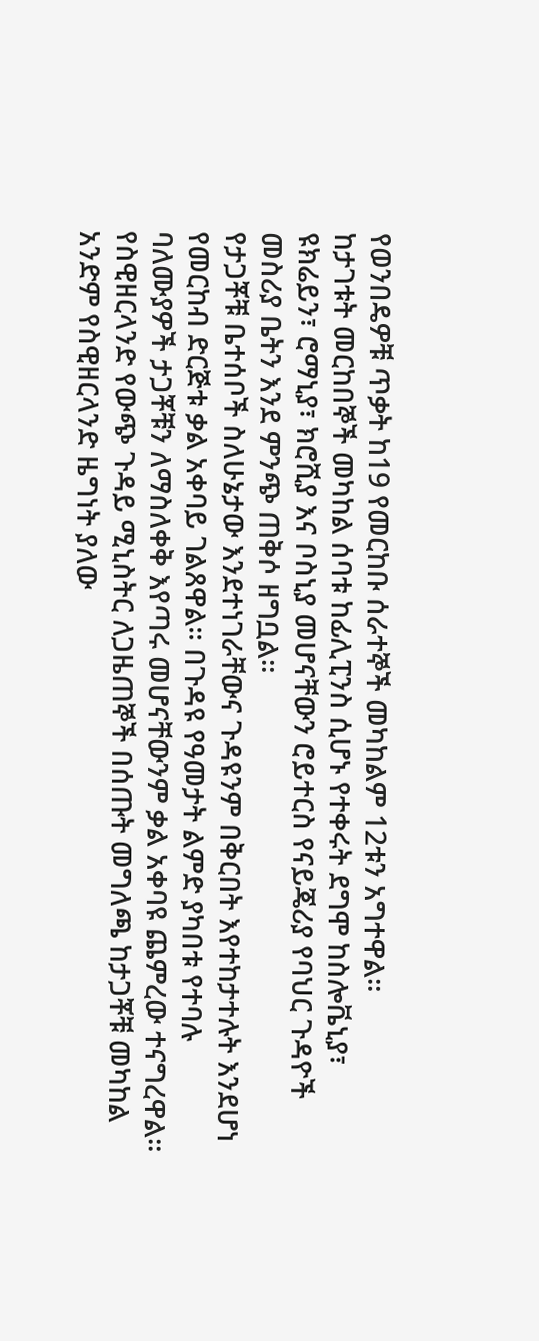የወንበዴዎቹ ጥቃት ከ19 የመርከቡ ሰራተኞች መካከልም 12ቱን አግተዋል።
ከታገቱት መርከበኞች መካከል ሰባቱ ከፊሊፒንስ ሲሆኑ የተቀሩት ደግሞ ከስሎቬኒያ፣ ዩክሬይን፣ ሮማኒያ፣ ክሮሺያ እና ቦስኒያ መሆናቸውን ሮይተርስ የናይጄሪያ የባህር ጉዳዮች መስሪያ ቤትን እንደ ምንጭ ጠቅሶ ዘግቧል።
የታጋቾቹ ቤተሰቦች ስለሁኔታው እንደተነገራቸውና ጉዳዩንም በቅርበት እየተከታተሉት እንደሆነ የመርከብ ድርጅቱ ቃል አቀባይ ገልጸዋል። በጉዳዩ የዓመታት ልምድ ያካበቱ የተባሉ ባለሙያዎች ታጋቾቹን ለማስለቀቅ እየጣሩ መሆናቸውንም ቃል አቀባዩ ጨምረው ተናግረዋል።
የስዊዘርላንድ የውጭ ጉዳይ ሚኒስትር ለጋዜጠኞች በሰጡት መግለጫ ከታጋቾቹ መካከል አንድም የስዊዘርላንድ ዜግነት ያለው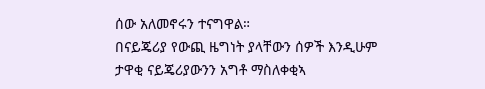ሰው አለመኖሩን ተናግዋል።
በናይጄሪያ የውጪ ዜግነት ያላቸውን ሰዎች እንዲሁም ታዋቂ ናይጄሪያውንን አግቶ ማስለቀቂኣ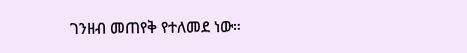ገንዘብ መጠየቅ የተለመደ ነው።